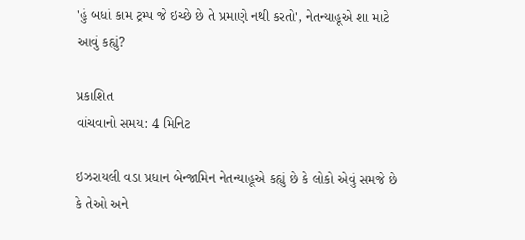'હું બધાં કામ ટ્રમ્પ જે ઇચ્છે છે તે પ્રમાણે નથી કરતો', નેતન્યાહૂએ શા માટે આવું કહ્યું?

પ્રકાશિત
વાંચવાનો સમય: 4 મિનિટ

ઇઝરાયલી વડા પ્રધાન બેન્જામિન નેતન્યાહૂએ કહ્યું છે કે લોકો એવું સમજે છે કે તેઓ અને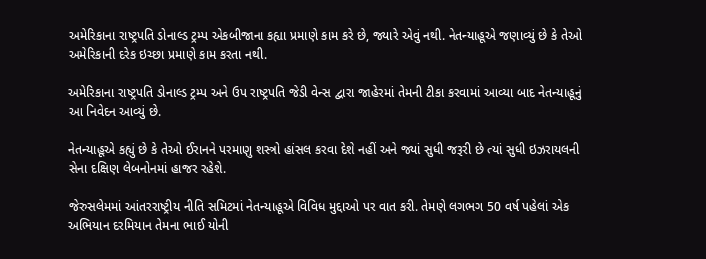અમેરિકાના રાષ્ટ્રપતિ ડોનાલ્ડ ટ્રમ્પ એકબીજાના કહ્યા પ્રમાણે કામ કરે છે, જ્યારે એવું નથી. નેતન્યાહૂએ જણાવ્યું છે કે તેઓ અમેરિકાની દરેક ઇચ્છા પ્રમાણે કામ કરતા નથી.

અમેરિકાના રાષ્ટ્રપતિ ડોનાલ્ડ ટ્રમ્પ અને ઉપ રાષ્ટ્રપતિ જેડી વેન્સ દ્વારા જાહેરમાં તેમની ટીકા કરવામાં આવ્યા બાદ નેતન્યાહૂનું આ નિવેદન આવ્યું છે.

નેતન્યાહૂએ કહ્યું છે કે તેઓ ઈરાનને પરમાણુ શસ્ત્રો હાંસલ કરવા દેશે નહીં અને જ્યાં સુધી જરૂરી છે ત્યાં સુધી ઇઝરાયલની સેના દક્ષિણ લેબનોનમાં હાજર રહેશે.

જેરુસલેમમાં આંતરરાષ્ટ્રીય નીતિ સમિટમાં નેતન્યાહૂએ વિવિધ મુદ્દાઓ પર વાત કરી. તેમણે લગભગ 50 વર્ષ પહેલાં એક અભિયાન દરમિયાન તેમના ભાઈ યોની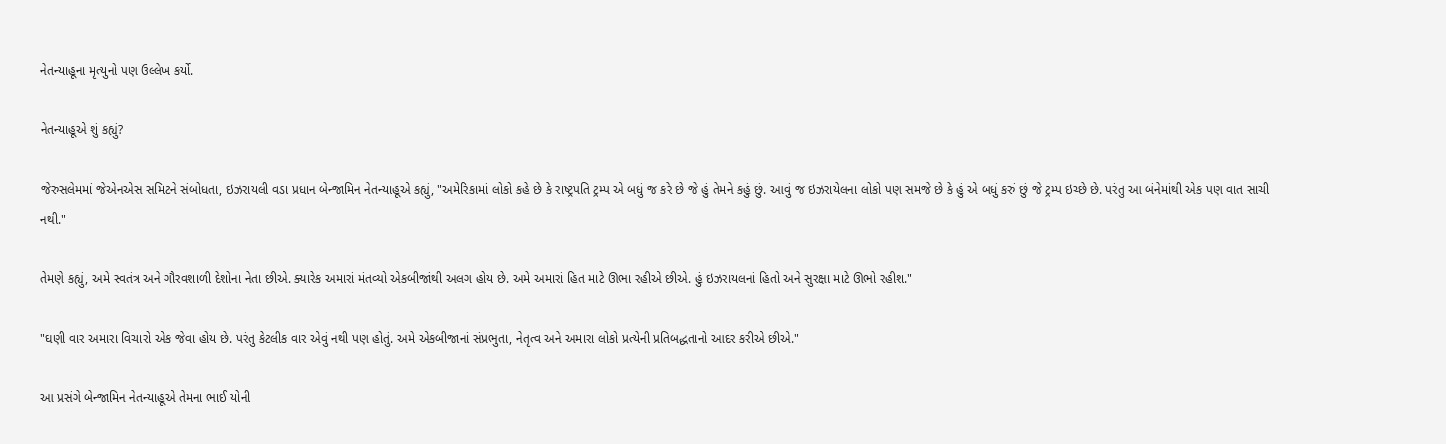નેતન્યાહૂના મૃત્યુનો પણ ઉલ્લેખ કર્યો.

નેતન્યાહૂએ શું કહ્યું?

જેરુસલેમમાં જેએનએસ સમિટને સંબોધતા, ઇઝરાયલી વડા પ્રધાન બેન્જામિન નેતન્યાહૂએ કહ્યું, "અમેરિકામાં લોકો કહે છે કે રાષ્ટ્રપતિ ટ્રમ્પ એ બધું જ કરે છે જે હું તેમને કહું છું. આવું જ ઇઝરાયેલના લોકો પણ સમજે છે કે હું એ બધું કરું છું જે ટ્રમ્પ ઇચ્છે છે. પરંતુ આ બંનેમાંથી એક પણ વાત સાચી નથી."

તેમણે કહ્યું, અમે સ્વતંત્ર અને ગૌરવશાળી દેશોના નેતા છીએ. ક્યારેક અમારાં મંતવ્યો એકબીજાંથી અલગ હોય છે. અમે અમારાં હિત માટે ઊભા રહીએ છીએ. હું ઇઝરાયલનાં હિતો અને સુરક્ષા માટે ઊભો રહીશ."

"ઘણી વાર અમારા વિચારો એક જેવા હોય છે. પરંતુ કેટલીક વાર એવું નથી પણ હોતું. અમે એકબીજાનાં સંપ્રભુતા, નેતૃત્વ અને અમારા લોકો પ્રત્યેની પ્રતિબદ્ધતાનો આદર કરીએ છીએ."

આ પ્રસંગે બેન્જામિન નેતન્યાહૂએ તેમના ભાઈ યોની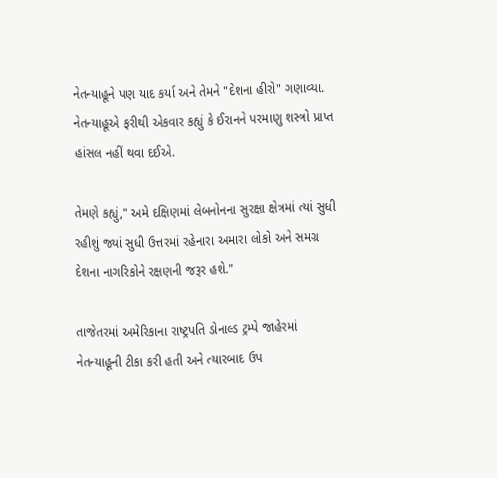નેતન્યાહૂને પણ યાદ કર્યા અને તેમને "દેશના હીરો" ગણાવ્યા. નેતન્યાહૂએ ફરીથી એકવાર કહ્યું કે ઈરાનને પરમાણુ શસ્ત્રો પ્રાપ્ત હાંસલ નહીં થવા દઈએ.

તેમણે કહ્યું," અમે દક્ષિણમાં લેબનોનના સુરક્ષા ક્ષેત્રમાં ત્યાં સુધી રહીશું જ્યાં સુધી ઉત્તરમાં રહેનારા અમારા લોકો અને સમગ્ર દેશના નાગરિકોને રક્ષણની જરૂર હશે."

તાજેતરમાં અમેરિકાના રાષ્ટ્રપતિ ડોનાલ્ડ ટ્રમ્પે જાહેરમાં નેતન્યાહૂની ટીકા કરી હતી અને ત્યારબાદ ઉપ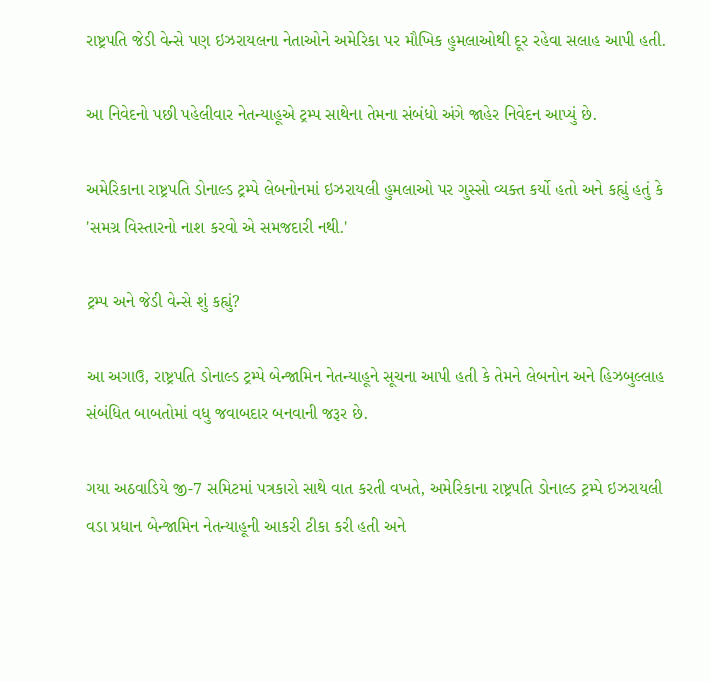રાષ્ટ્રપતિ જેડી વેન્સે પણ ઇઝરાયલના નેતાઓને અમેરિકા પર મૌખિક હુમલાઓથી દૂર રહેવા સલાહ આપી હતી.

આ નિવેદનો પછી પહેલીવાર નેતન્યાહૂએ ટ્રમ્પ સાથેના તેમના સંબંધો અંગે જાહેર નિવેદન આપ્યું છે.

અમેરિકાના રાષ્ટ્રપતિ ડોનાલ્ડ ટ્રમ્પે લેબનોનમાં ઇઝરાયલી હુમલાઓ પર ગુસ્સો વ્યક્ત કર્યો હતો અને કહ્યું હતું કે 'સમગ્ર વિસ્તારનો નાશ કરવો એ સમજદારી નથી.'

ટ્રમ્પ અને જેડી વેન્સે શું કહ્યું?

આ અગાઉ, રાષ્ટ્રપતિ ડોનાલ્ડ ટ્રમ્પે બેન્જામિન નેતન્યાહૂને સૂચના આપી હતી કે તેમને લેબનોન અને હિઝબુલ્લાહ સંબંધિત બાબતોમાં વધુ જવાબદાર બનવાની જરૂર છે.

ગયા અઠવાડિયે જી-7 સમિટમાં પત્રકારો સાથે વાત કરતી વખતે, અમેરિકાના રાષ્ટ્રપતિ ડોનાલ્ડ ટ્રમ્પે ઇઝરાયલી વડા પ્રધાન બેન્જામિન નેતન્યાહૂની આકરી ટીકા કરી હતી અને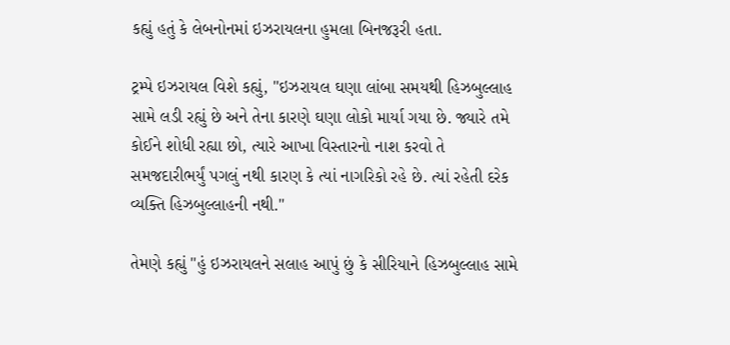કહ્યું હતું કે લેબનોનમાં ઇઝરાયલના હુમલા બિનજરૂરી હતા.

ટ્રમ્પે ઇઝરાયલ વિશે કહ્યું, "ઇઝરાયલ ઘણા લાંબા સમયથી હિઝબુલ્લાહ સામે લડી રહ્યું છે અને તેના કારણે ઘણા લોકો માર્યા ગયા છે. જ્યારે તમે કોઈને શોધી રહ્યા છો, ત્યારે આખા વિસ્તારનો નાશ કરવો તે સમજદારીભર્યું પગલું નથી કારણ કે ત્યાં નાગરિકો રહે છે. ત્યાં રહેતી દરેક વ્યક્તિ હિઝબુલ્લાહની નથી."

તેમણે કહ્યું "હું ઇઝરાયલને સલાહ આપું છું કે સીરિયાને હિઝબુલ્લાહ સામે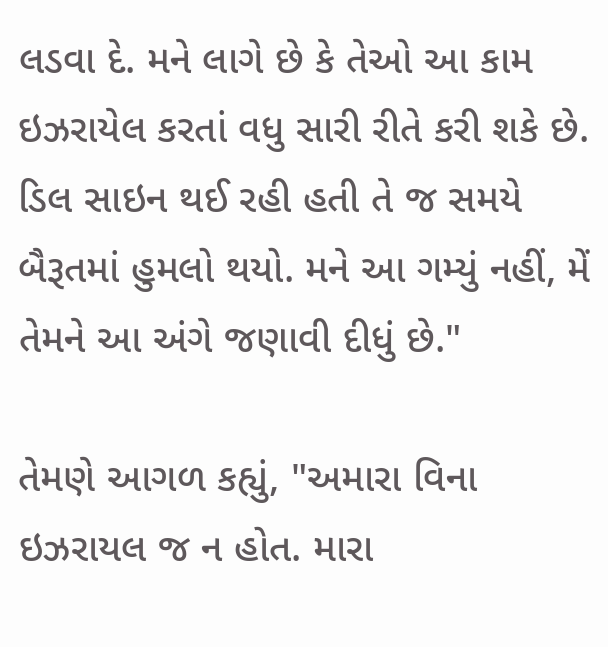લડવા દે. મને લાગે છે કે તેઓ આ કામ ઇઝરાયેલ કરતાં વધુ સારી રીતે કરી શકે છે. ડિલ સાઇન થઈ રહી હતી તે જ સમયે બૈરૂતમાં હુમલો થયો. મને આ ગમ્યું નહીં, મેં તેમને આ અંગે જણાવી દીધું છે."

તેમણે આગળ કહ્યું, "અમારા વિના ઇઝરાયલ જ ન હોત. મારા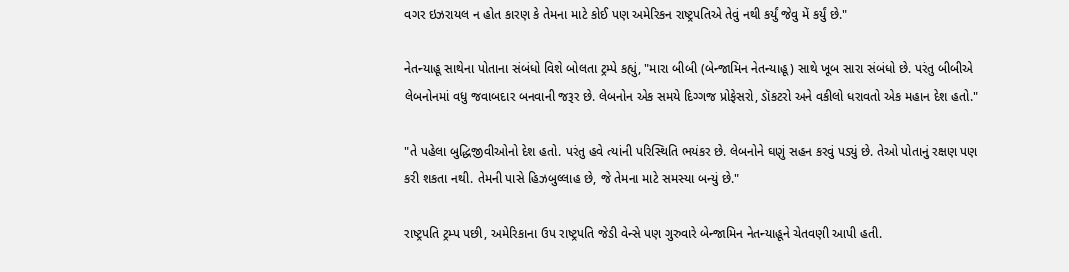વગર ઇઝરાયલ ન હોત કારણ કે તેમના માટે કોઈ પણ અમેરિકન રાષ્ટ્રપતિએ તેવું નથી કર્યું જેવુ મેં કર્યું છે."

નેતન્યાહૂ સાથેના પોતાના સંબંધો વિશે બોલતા ટ્રમ્પે કહ્યું, "મારા બીબી (બેન્જામિન નેતન્યાહૂ) સાથે ખૂબ સારા સંબંધો છે. પરંતુ બીબીએ લેબનોનમાં વધુ જવાબદાર બનવાની જરૂર છે. લેબનોન એક સમયે દિગ્ગજ પ્રોફેસરો, ડૉકટરો અને વકીલો ધરાવતો એક મહાન દેશ હતો."

"તે પહેલા બુદ્ધિજીવીઓનો દેશ હતો. પરંતુ હવે ત્યાંની પરિસ્થિતિ ભયંકર છે. લેબનોને ઘણું સહન કરવું પડ્યું છે. તેઓ પોતાનું રક્ષણ પણ કરી શકતા નથી. તેમની પાસે હિઝબુલ્લાહ છે, જે તેમના માટે સમસ્યા બન્યું છે."

રાષ્ટ્રપતિ ટ્રમ્પ પછી, અમેરિકાના ઉપ રાષ્ટ્રપતિ જેડી વેન્સે પણ ગુરુવારે બેન્જામિન નેતન્યાહૂને ચેતવણી આપી હતી.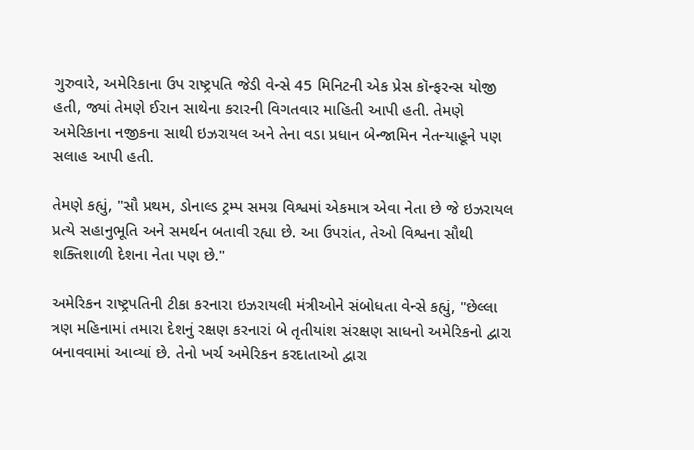ગુરુવારે, અમેરિકાના ઉપ રાષ્ટ્રપતિ જેડી વેન્સે 45 મિનિટની એક પ્રેસ કૉન્ફરન્સ યોજી હતી, જ્યાં તેમણે ઈરાન સાથેના કરારની વિગતવાર માહિતી આપી હતી. તેમણે અમેરિકાના નજીકના સાથી ઇઝરાયલ અને તેના વડા પ્રધાન બેન્જામિન નેતન્યાહૂને પણ સલાહ આપી હતી.

તેમણે કહ્યું, "સૌ પ્રથમ, ડોનાલ્ડ ટ્રમ્પ સમગ્ર વિશ્વમાં એકમાત્ર એવા નેતા છે જે ઇઝરાયલ પ્રત્યે સહાનુભૂતિ અને સમર્થન બતાવી રહ્યા છે. આ ઉપરાંત, તેઓ વિશ્વના સૌથી શક્તિશાળી દેશના નેતા પણ છે."

અમેરિકન રાષ્ટ્રપતિની ટીકા કરનારા ઇઝરાયલી મંત્રીઓને સંબોધતા વેન્સે કહ્યું, "છેલ્લા ત્રણ મહિનામાં તમારા દેશનું રક્ષણ કરનારાં બે તૃતીયાંશ સંરક્ષણ સાધનો અમેરિકનો દ્વારા બનાવવામાં આવ્યાં છે. તેનો ખર્ચ અમેરિકન કરદાતાઓ દ્વારા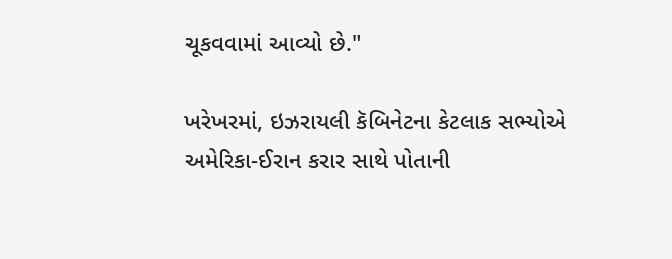ચૂકવવામાં આવ્યો છે."

ખરેખરમાં, ઇઝરાયલી કૅબિનેટના કેટલાક સભ્યોએ અમેરિકા-ઈરાન કરાર સાથે પોતાની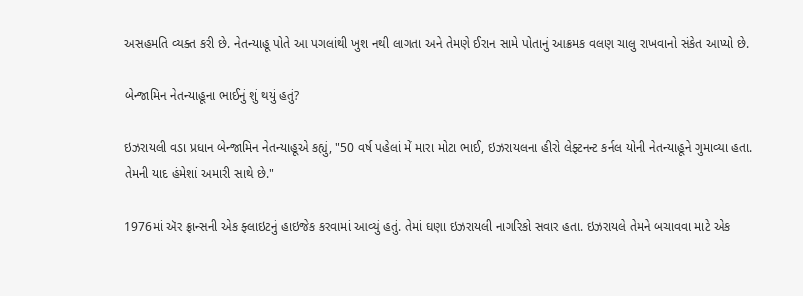અસહમતિ વ્યક્ત કરી છે. નેતન્યાહૂ પોતે આ પગલાંથી ખુશ નથી લાગતા અને તેમણે ઈરાન સામે પોતાનું આક્રમક વલણ ચાલુ રાખવાનો સંકેત આપ્યો છે.

બેન્જામિન નેતન્યાહૂના ભાઈનું શું થયું હતું?

ઇઝરાયલી વડા પ્રધાન બેન્જામિન નેતન્યાહૂએ કહ્યું, "50 વર્ષ પહેલાં મેં મારા મોટા ભાઈ, ઇઝરાયલના હીરો લેફ્ટનન્ટ કર્નલ યોની નેતન્યાહૂને ગુમાવ્યા હતા. તેમની યાદ હંમેશાં અમારી સાથે છે."

1976માં ઍર ફ્રાન્સની એક ફ્લાઇટનું હાઇજેક કરવામાં આવ્યું હતું. તેમાં ઘણા ઇઝરાયલી નાગરિકો સવાર હતા. ઇઝરાયલે તેમને બચાવવા માટે એક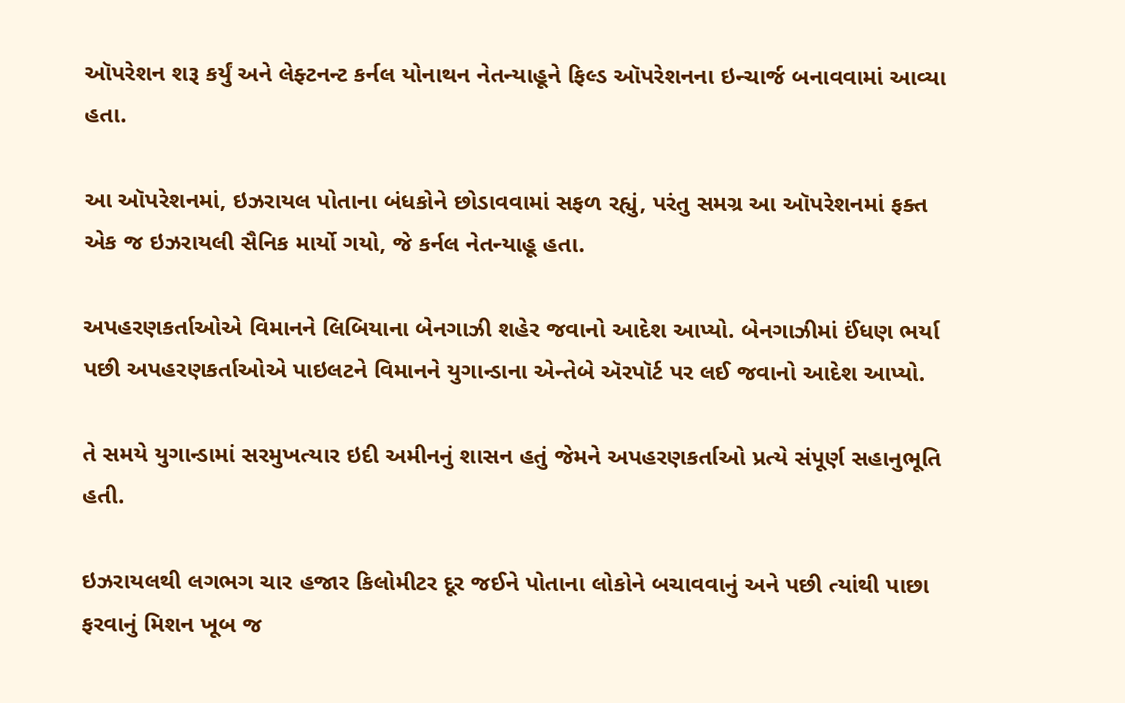ઑપરેશન શરૂ કર્યું અને લેફ્ટનન્ટ કર્નલ યોનાથન નેતન્યાહૂને ફિલ્ડ ઑપરેશનના ઇન્ચાર્જ બનાવવામાં આવ્યા હતા.

આ ઑપરેશનમાં, ઇઝરાયલ પોતાના બંધકોને છોડાવવામાં સફળ રહ્યું, પરંતુ સમગ્ર આ ઑપરેશનમાં ફક્ત એક જ ઇઝરાયલી સૈનિક માર્યો ગયો, જે કર્નલ નેતન્યાહૂ હતા.

અપહરણકર્તાઓએ વિમાનને લિબિયાના બેનગાઝી શહેર જવાનો આદેશ આપ્યો. બેનગાઝીમાં ઈંધણ ભર્યા પછી અપહરણકર્તાઓએ પાઇલટને વિમાનને યુગાન્ડાના એન્તેબે ઍરપૉર્ટ પર લઈ જવાનો આદેશ આપ્યો.

તે સમયે યુગાન્ડામાં સરમુખત્યાર ઇદી અમીનનું શાસન હતું જેમને અપહરણકર્તાઓ પ્રત્યે સંપૂર્ણ સહાનુભૂતિ હતી.

ઇઝરાયલથી લગભગ ચાર હજાર કિલોમીટર દૂર જઈને પોતાના લોકોને બચાવવાનું અને પછી ત્યાંથી પાછા ફરવાનું મિશન ખૂબ જ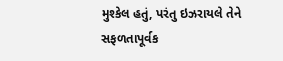મુશ્કેલ હતું, પરંતુ ઇઝરાયલે તેને સફળતાપૂર્વક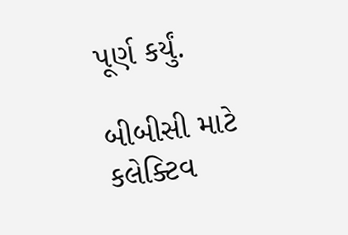પૂર્ણ કર્યું.

બીબીસી માટે કલેક્ટિવ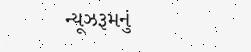ન્યૂઝરૂમનું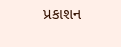પ્રકાશન